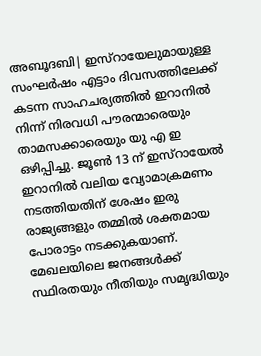അബൂദബി| ഇസ്റായേലുമായുള്ള സംഘർഷം എട്ടാം ദിവസത്തിലേക്ക് കടന്ന സാഹചര്യത്തിൽ ഇറാനിൽ നിന്ന് നിരവധി പൗരന്മാരെയും താമസക്കാരെയും യു എ ഇ ഒഴിപ്പിച്ചു. ജൂൺ 13 ന് ഇസ്റായേൽ ഇറാനിൽ വലിയ വ്യോമാക്രമണം നടത്തിയതിന് ശേഷം ഇരു രാജ്യങ്ങളും തമ്മിൽ ശക്തമായ പോരാട്ടം നടക്കുകയാണ്.
മേഖലയിലെ ജനങ്ങൾക്ക് സ്ഥിരതയും നീതിയും സമൃദ്ധിയും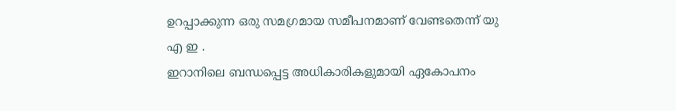ഉറപ്പാക്കുന്ന ഒരു സമഗ്രമായ സമീപനമാണ് വേണ്ടതെന്ന് യു എ ഇ .
ഇറാനിലെ ബന്ധപ്പെട്ട അധികാരികളുമായി ഏകോപനം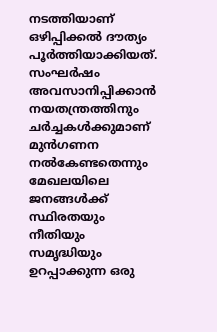നടത്തിയാണ് ഒഴിപ്പിക്കൽ ദൗത്യം പൂർത്തിയാക്കിയത്. സംഘർഷം അവസാനിപ്പിക്കാൻ നയതന്ത്രത്തിനും ചർച്ചകൾക്കുമാണ് മുൻഗണന നൽകേണ്ടതെന്നും മേഖലയിലെ ജനങ്ങൾക്ക് സ്ഥിരതയും നീതിയും സമൃദ്ധിയും ഉറപ്പാക്കുന്ന ഒരു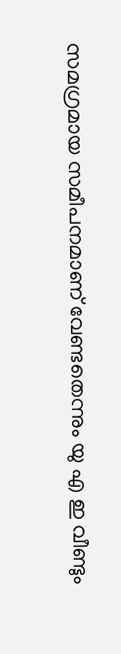സമഗ്രമായ സമീപനമാണ് വേണ്ടതെന്നും യു എ ഇ വീണ്ടും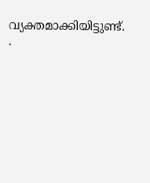വ്യക്തമാക്കിയിട്ടുണ്ട്. .